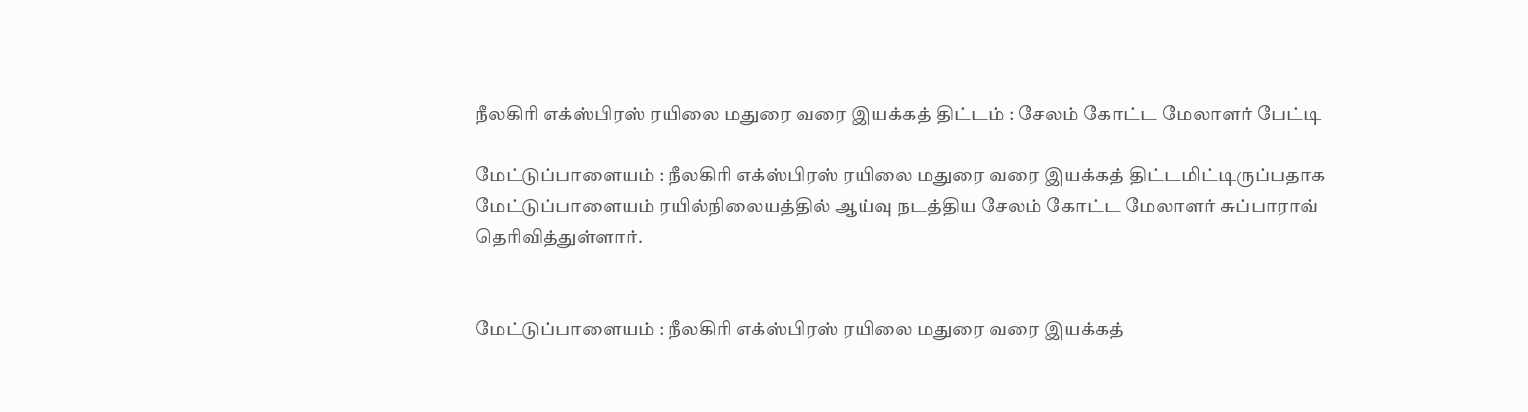நீலகிரி எக்ஸ்பிரஸ் ரயிலை மதுரை வரை இயக்கத் திட்டம் : சேலம் கோட்ட மேலாளர் பேட்டி

மேட்டுப்பாளையம் : நீலகிரி எக்ஸ்பிரஸ் ரயிலை மதுரை வரை இயக்கத் திட்டமிட்டிருப்பதாக மேட்டுப்பாளையம் ரயில்நிலையத்தில் ஆய்வு நடத்திய சேலம் கோட்ட மேலாளர் சுப்பாராவ் தெரிவித்துள்ளார்.


மேட்டுப்பாளையம் : நீலகிரி எக்ஸ்பிரஸ் ரயிலை மதுரை வரை இயக்கத்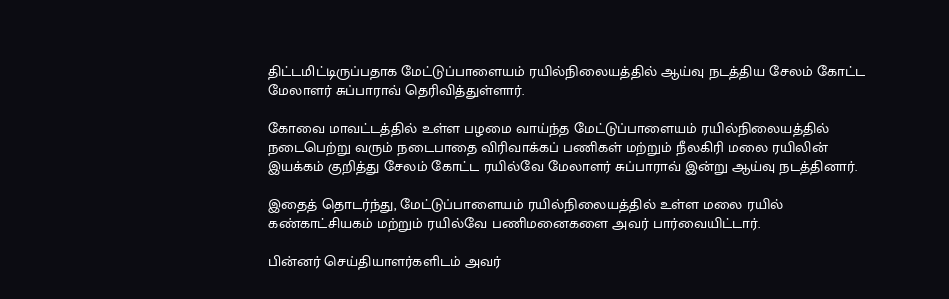திட்டமிட்டிருப்பதாக மேட்டுப்பாளையம் ரயில்நிலையத்தில் ஆய்வு நடத்திய சேலம் கோட்ட மேலாளர் சுப்பாராவ் தெரிவித்துள்ளார்.

கோவை மாவட்டத்தில் உள்ள பழமை வாய்ந்த மேட்டுப்பாளையம் ரயில்நிலையத்தில் நடைபெற்று வரும் நடைபாதை விரிவாக்கப் பணிகள் மற்றும் நீலகிரி மலை ரயிலின் இயக்கம் குறித்து சேலம் கோட்ட ரயில்வே மேலாளர் சுப்பாராவ் இன்று ஆய்வு நடத்தினார்.

இதைத் தொடர்ந்து, மேட்டுப்பாளையம் ரயில்நிலையத்தில் உள்ள மலை ரயில் கண்காட்சியகம் மற்றும் ரயில்வே பணிமனைகளை அவர் பார்வையிட்டார்.

பின்னர் செய்தியாளர்களிடம் அவர்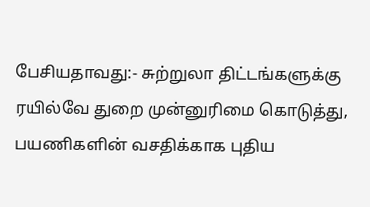பேசியதாவது:- சுற்றுலா திட்டங்களுக்கு ரயில்வே துறை முன்னுரிமை கொடுத்து, பயணிகளின் வசதிக்காக புதிய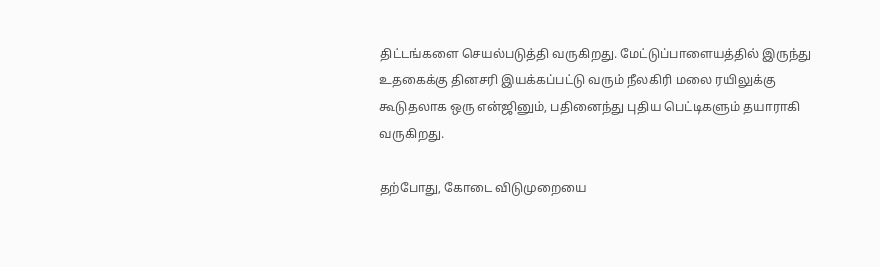திட்டங்களை செயல்படுத்தி வருகிறது. மேட்டுப்பாளையத்தில் இருந்து உதகைக்கு தினசரி இயக்கப்பட்டு வரும் நீலகிரி மலை ரயிலுக்கு கூடுதலாக ஒரு என்ஜினும், பதினைந்து புதிய பெட்டிகளும் தயாராகி வருகிறது.

தற்போது, கோடை விடுமுறையை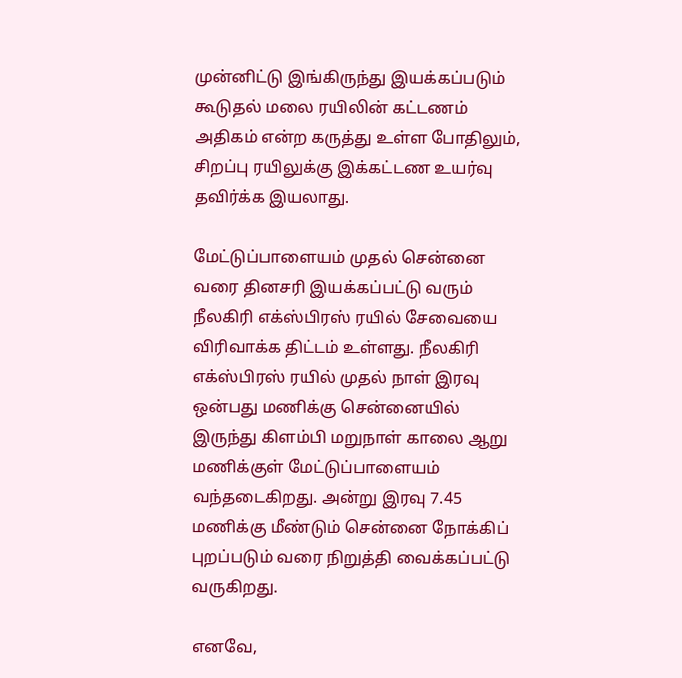முன்னிட்டு இங்கிருந்து இயக்கப்படும் கூடுதல் மலை ரயிலின் கட்டணம் அதிகம் என்ற கருத்து உள்ள போதிலும், சிறப்பு ரயிலுக்கு இக்கட்டண உயர்வு தவிர்க்க இயலாது.

மேட்டுப்பாளையம் முதல் சென்னை வரை தினசரி இயக்கப்பட்டு வரும் நீலகிரி எக்ஸ்பிரஸ் ரயில் சேவையை விரிவாக்க திட்டம் உள்ளது. நீலகிரி எக்ஸ்பிரஸ் ரயில் முதல் நாள் இரவு ஒன்பது மணிக்கு சென்னையில் இருந்து கிளம்பி மறுநாள் காலை ஆறு மணிக்குள் மேட்டுப்பாளையம் வந்தடைகிறது. அன்று இரவு 7.45 மணிக்கு மீண்டும் சென்னை நோக்கிப் புறப்படும் வரை நிறுத்தி வைக்கப்பட்டு வருகிறது.

எனவே,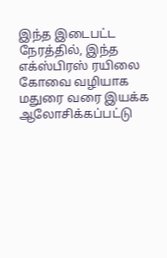இந்த இடைபட்ட நேரத்தில், இந்த எக்ஸ்பிரஸ் ரயிலை கோவை வழியாக மதுரை வரை இயக்க ஆலோசிக்கப்பட்டு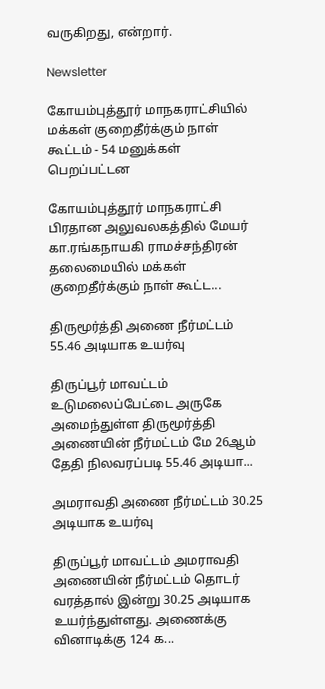வருகிறது, என்றார்.

Newsletter

கோயம்புத்தூர் மாநகராட்சியில் மக்கள் குறைதீர்க்கும் நாள் கூட்டம் - 54 மனுக்கள் பெறப்பட்டன

கோயம்புத்தூர் மாநகராட்சி பிரதான அலுவலகத்தில் மேயர் கா.ரங்கநாயகி ராமச்சந்திரன் தலைமையில் மக்கள் குறைதீர்க்கும் நாள் கூட்ட...

திருமூர்த்தி அணை நீர்மட்டம் 55.46 அடியாக உயர்வு

திருப்பூர் மாவட்டம் உடுமலைப்பேட்டை அருகே அமைந்துள்ள திருமூர்த்தி அணையின் நீர்மட்டம் மே 26ஆம் தேதி நிலவரப்படி 55.46 அடியா...

அமராவதி அணை நீர்மட்டம் 30.25 அடியாக உயர்வு

திருப்பூர் மாவட்டம் அமராவதி அணையின் நீர்மட்டம் தொடர் வரத்தால் இன்று 30.25 அடியாக உயர்ந்துள்ளது. அணைக்கு வினாடிக்கு 124 க...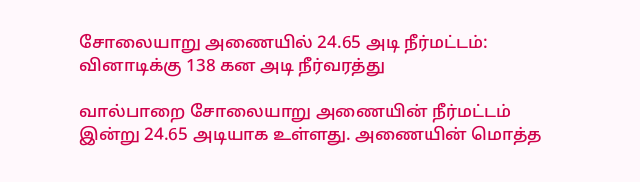சோலையாறு அணையில் 24.65 அடி நீர்மட்டம்: வினாடிக்கு 138 கன அடி நீர்வரத்து

வால்பாறை சோலையாறு அணையின் நீர்மட்டம் இன்று 24.65 அடியாக உள்ளது. அணையின் மொத்த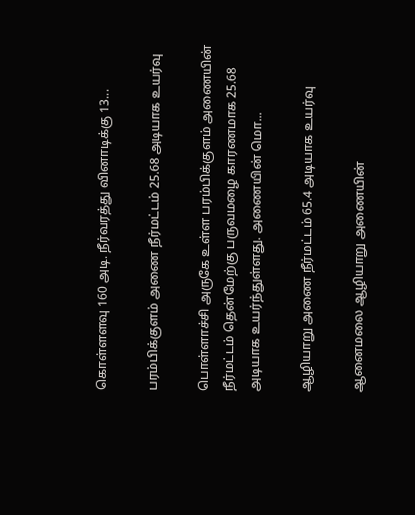கொள்ளளவு 160 அடி. நீர்வரத்து வினாடிக்கு 13...

பரம்பிக்குளம் அணை நீர்மட்டம் 25.68 அடியாக உயர்வு

பொள்ளாச்சி அருகே உள்ள பரம்பிக்குளம் அணையின் நீர்மட்டம் தென்மேற்கு பருவமழை காரணமாக 25.68 அடியாக உயர்ந்துள்ளது. அணையின் மொ...

ஆழியாறு அணை நீர்மட்டம் 65.4 அடியாக உயர்வு

ஆனைமலை ஆழியாறு அணையின்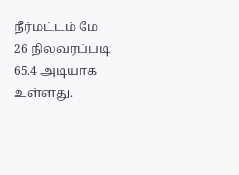நீர்மட்டம் மே 26 நிலவரப்படி 65.4 அடியாக உள்ளது.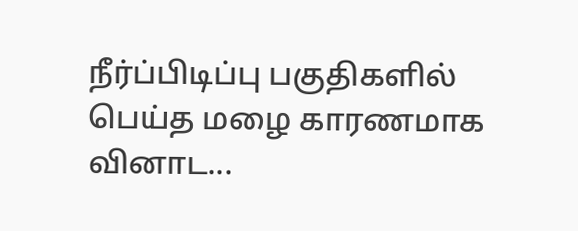நீர்ப்பிடிப்பு பகுதிகளில் பெய்த மழை காரணமாக வினாட...